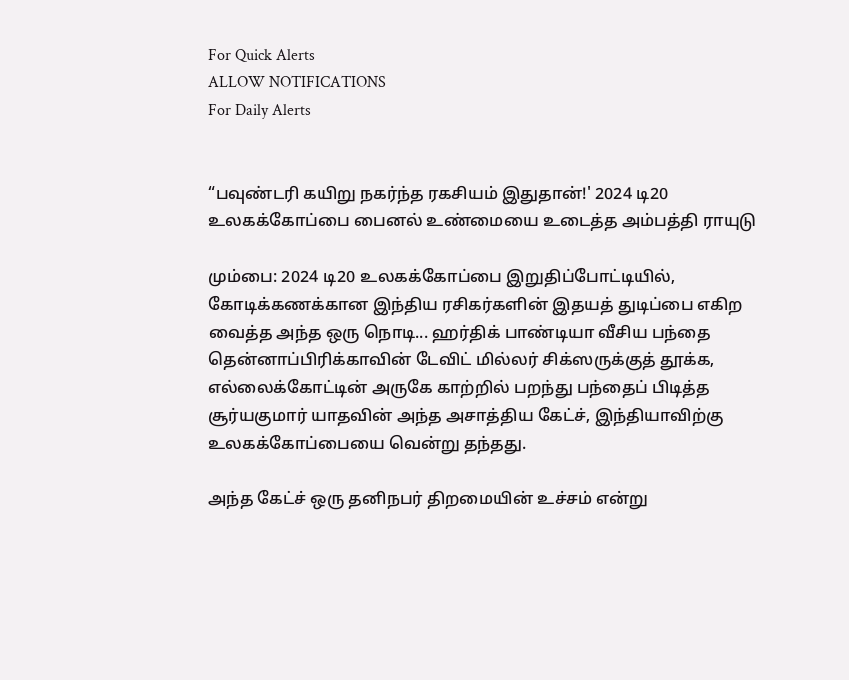For Quick Alerts
ALLOW NOTIFICATIONS
For Daily Alerts


“பவுண்டரி கயிறு நகர்ந்த ரகசியம் இதுதான்!' 2024 டி20 உலகக்கோப்பை பைனல் உண்மையை உடைத்த அம்பத்தி ராயுடு

மும்பை: 2024 டி20 உலகக்கோப்பை இறுதிப்போட்டியில், கோடிக்கணக்கான இந்திய ரசிகர்களின் இதயத் துடிப்பை எகிற வைத்த அந்த ஒரு நொடி... ஹர்திக் பாண்டியா வீசிய பந்தை தென்னாப்பிரிக்காவின் டேவிட் மில்லர் சிக்ஸருக்குத் தூக்க, எல்லைக்கோட்டின் அருகே காற்றில் பறந்து பந்தைப் பிடித்த சூர்யகுமார் யாதவின் அந்த அசாத்திய கேட்ச், இந்தியாவிற்கு உலகக்கோப்பையை வென்று தந்தது.

அந்த கேட்ச் ஒரு தனிநபர் திறமையின் உச்சம் என்று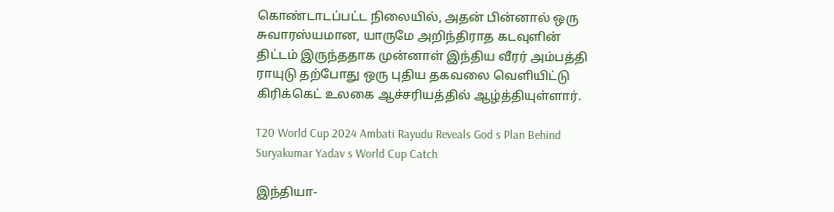கொண்டாடப்பட்ட நிலையில், அதன் பின்னால் ஒரு சுவாரஸ்யமான, யாருமே அறிந்திராத கடவுளின் திட்டம் இருந்ததாக முன்னாள் இந்திய வீரர் அம்பத்தி ராயுடு தற்போது ஒரு புதிய தகவலை வெளியிட்டு கிரிக்கெட் உலகை ஆச்சரியத்தில் ஆழ்த்தியுள்ளார்.

T20 World Cup 2024 Ambati Rayudu Reveals God s Plan Behind Suryakumar Yadav s World Cup Catch

இந்தியா-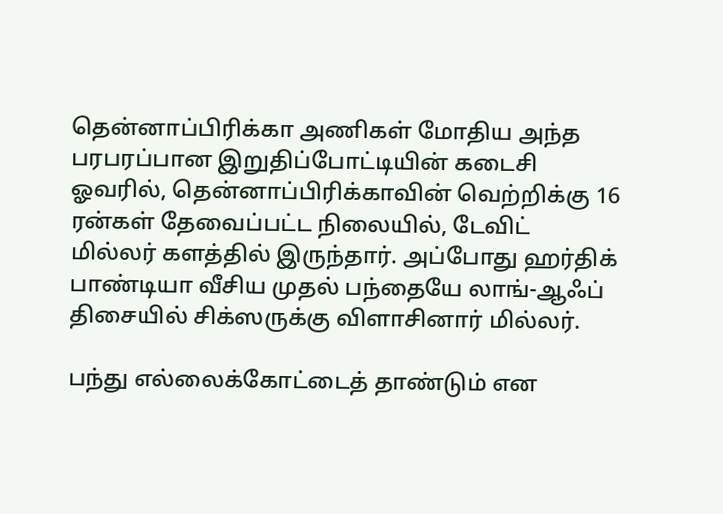தென்னாப்பிரிக்கா அணிகள் மோதிய அந்த பரபரப்பான இறுதிப்போட்டியின் கடைசி ஓவரில், தென்னாப்பிரிக்காவின் வெற்றிக்கு 16 ரன்கள் தேவைப்பட்ட நிலையில், டேவிட் மில்லர் களத்தில் இருந்தார். அப்போது ஹர்திக் பாண்டியா வீசிய முதல் பந்தையே லாங்-ஆஃப் திசையில் சிக்ஸருக்கு விளாசினார் மில்லர்.

பந்து எல்லைக்கோட்டைத் தாண்டும் என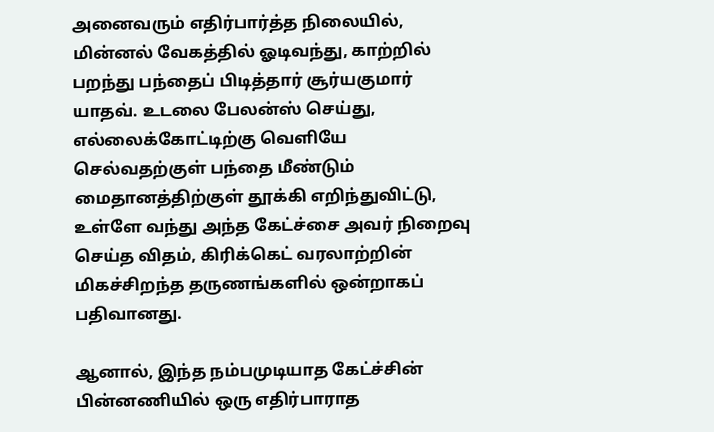அனைவரும் எதிர்பார்த்த நிலையில், மின்னல் வேகத்தில் ஓடிவந்து, காற்றில் பறந்து பந்தைப் பிடித்தார் சூர்யகுமார் யாதவ். உடலை பேலன்ஸ் செய்து, எல்லைக்கோட்டிற்கு வெளியே செல்வதற்குள் பந்தை மீண்டும் மைதானத்திற்குள் தூக்கி எறிந்துவிட்டு, உள்ளே வந்து அந்த கேட்ச்சை அவர் நிறைவு செய்த விதம், கிரிக்கெட் வரலாற்றின் மிகச்சிறந்த தருணங்களில் ஒன்றாகப் பதிவானது.

ஆனால், இந்த நம்பமுடியாத கேட்ச்சின் பின்னணியில் ஒரு எதிர்பாராத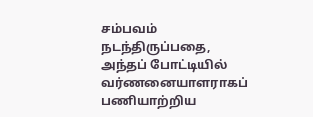சம்பவம் நடந்திருப்பதை, அந்தப் போட்டியில் வர்ணனையாளராகப் பணியாற்றிய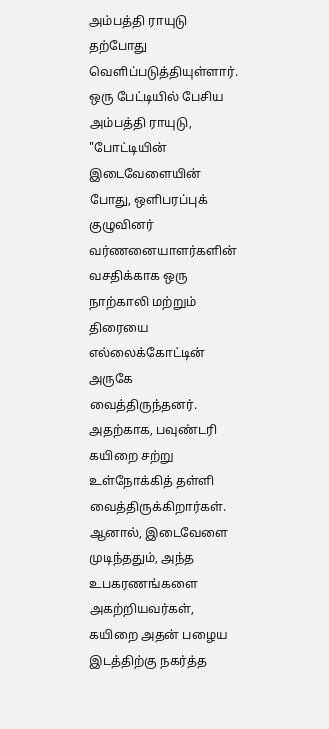அம்பத்தி ராயுடு தற்போது வெளிப்படுத்தியுள்ளார். ஒரு பேட்டியில் பேசிய அம்பத்தி ராயுடு, "போட்டியின் இடைவேளையின் போது, ஒளிபரப்புக் குழுவினர் வர்ணனையாளர்களின் வசதிக்காக ஒரு நாற்காலி மற்றும் திரையை எல்லைக்கோட்டின் அருகே வைத்திருந்தனர். அதற்காக, பவுண்டரி கயிறை சற்று உள்நோக்கித் தள்ளி வைத்திருக்கிறார்கள். ஆனால், இடைவேளை முடிந்ததும், அந்த உபகரணங்களை அகற்றியவர்கள், கயிறை அதன் பழைய இடத்திற்கு நகர்த்த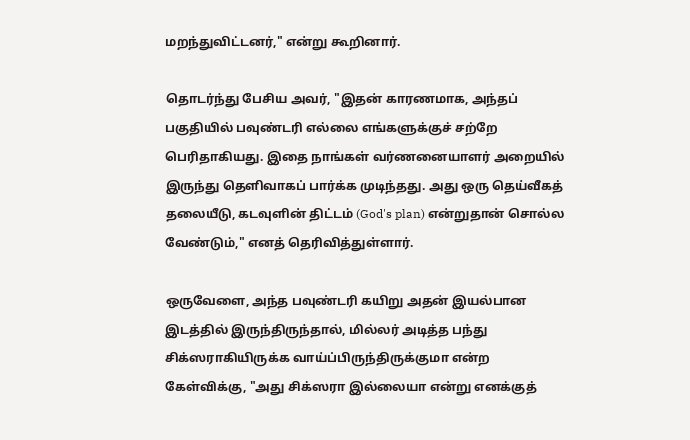மறந்துவிட்டனர்," என்று கூறினார்.

தொடர்ந்து பேசிய அவர், "இதன் காரணமாக, அந்தப் பகுதியில் பவுண்டரி எல்லை எங்களுக்குச் சற்றே பெரிதாகியது. இதை நாங்கள் வர்ணனையாளர் அறையில் இருந்து தெளிவாகப் பார்க்க முடிந்தது. அது ஒரு தெய்வீகத் தலையீடு, கடவுளின் திட்டம் (God's plan) என்றுதான் சொல்ல வேண்டும்," எனத் தெரிவித்துள்ளார்.

ஒருவேளை, அந்த பவுண்டரி கயிறு அதன் இயல்பான இடத்தில் இருந்திருந்தால், மில்லர் அடித்த பந்து சிக்ஸராகியிருக்க வாய்ப்பிருந்திருக்குமா என்ற கேள்விக்கு, "அது சிக்ஸரா இல்லையா என்று எனக்குத்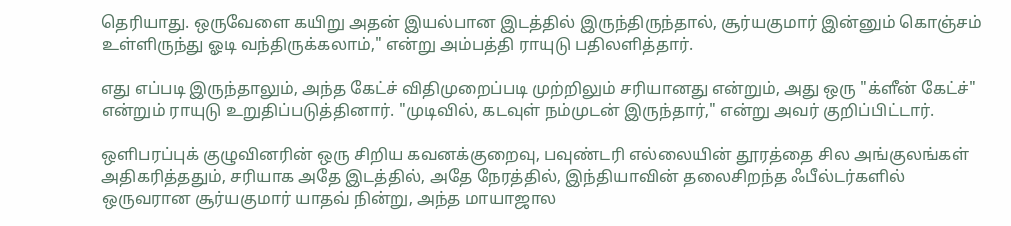தெரியாது. ஒருவேளை கயிறு அதன் இயல்பான இடத்தில் இருந்திருந்தால், சூர்யகுமார் இன்னும் கொஞ்சம் உள்ளிருந்து ஓடி வந்திருக்கலாம்," என்று அம்பத்தி ராயுடு பதிலளித்தார்.

எது எப்படி இருந்தாலும், அந்த கேட்ச் விதிமுறைப்படி முற்றிலும் சரியானது என்றும், அது ஒரு "க்ளீன் கேட்ச்" என்றும் ராயுடு உறுதிப்படுத்தினார். "முடிவில், கடவுள் நம்முடன் இருந்தார்," என்று அவர் குறிப்பிட்டார்.

ஒளிபரப்புக் குழுவினரின் ஒரு சிறிய கவனக்குறைவு, பவுண்டரி எல்லையின் தூரத்தை சில அங்குலங்கள் அதிகரித்ததும், சரியாக அதே இடத்தில், அதே நேரத்தில், இந்தியாவின் தலைசிறந்த ஃபீல்டர்களில் ஒருவரான சூர்யகுமார் யாதவ் நின்று, அந்த மாயாஜால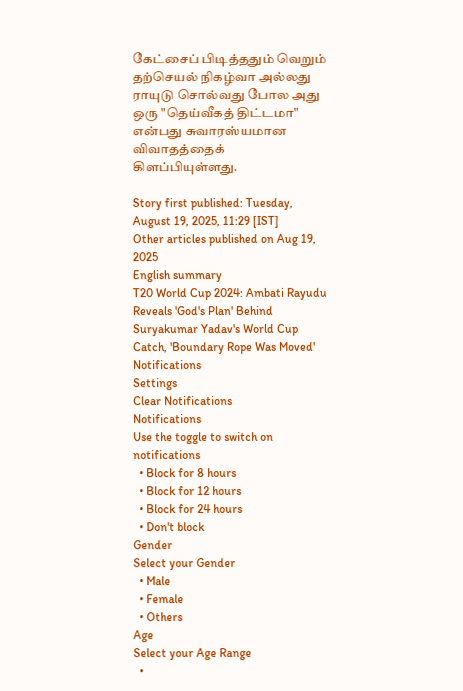கேட்சைப் பிடித்ததும் வெறும் தற்செயல் நிகழ்வா அல்லது ராயுடு சொல்வது போல அது ஒரு "தெய்வீகத் திட்டமா" என்பது சுவாரஸ்யமான விவாதத்தைக் கிளப்பியுள்ளது.

Story first published: Tuesday, August 19, 2025, 11:29 [IST]
Other articles published on Aug 19, 2025
English summary
T20 World Cup 2024: Ambati Rayudu Reveals 'God's Plan' Behind Suryakumar Yadav's World Cup Catch, 'Boundary Rope Was Moved'
Notifications
Settings
Clear Notifications
Notifications
Use the toggle to switch on notifications
  • Block for 8 hours
  • Block for 12 hours
  • Block for 24 hours
  • Don't block
Gender
Select your Gender
  • Male
  • Female
  • Others
Age
Select your Age Range
  •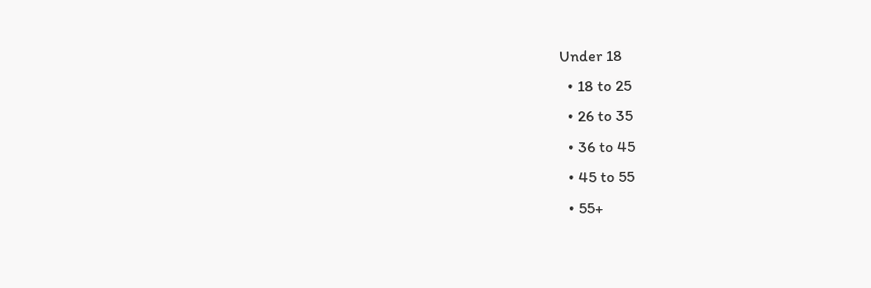Under 18
  • 18 to 25
  • 26 to 35
  • 36 to 45
  • 45 to 55
  • 55+